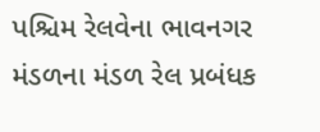પશ્ચિમ રેલવેના ભાવનગર મંડળના મંડળ રેલ પ્રબંધક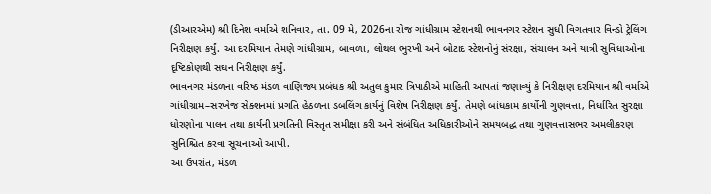(ડીઆરએમ) શ્રી દિનેશ વર્માએ શનિવાર, તા. 09 મે, 2026ના રોજ ગાંધીગ્રામ સ્ટેશનથી ભાવનગર સ્ટેશન સુધી વિગતવાર વિન્ડો ટ્રેલિંગ નિરીક્ષણ કર્યું. આ દરમિયાન તેમણે ગાંધીગ્રામ, બાવળા, લોથલ ભુરખી અને બોટાદ સ્ટેશનોનું સંરક્ષા, સંચાલન અને યાત્રી સુવિધાઓના દૃષ્ટિકોણથી સઘન નિરીક્ષણ કર્યું.
ભાવનગર મંડળના વરિષ્ઠ મંડળ વાણિજ્ય પ્રબંધક શ્રી અતુલ કુમાર ત્રિપાઠીએ માહિતી આપતાં જણાવ્યું કે નિરીક્ષણ દરમિયાન શ્રી વર્માએ ગાંધીગ્રામ–સરખેજ સેક્શનમાં પ્રગતિ હેઠળના ડબલિંગ કાર્યનું વિશેષ નિરીક્ષણ કર્યું. તેમણે બાંધકામ કાર્યોની ગુણવત્તા, નિર્ધારિત સુરક્ષા ધોરણોના પાલન તથા કાર્યની પ્રગતિની વિસ્તૃત સમીક્ષા કરી અને સંબંધિત અધિકારીઓને સમયબદ્ધ તથા ગુણવત્તાસભર અમલીકરણ સુનિશ્ચિત કરવા સૂચનાઓ આપી.
આ ઉપરાંત, મંડળ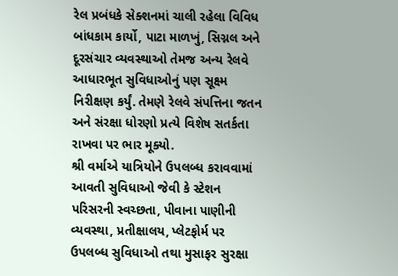રેલ પ્રબંધકે સેક્શનમાં ચાલી રહેલા વિવિધ બાંધકામ કાર્યો, પાટા માળખું, સિગ્નલ અને દૂરસંચાર વ્યવસ્થાઓ તેમજ અન્ય રેલવે આધારભૂત સુવિધાઓનું પણ સૂક્ષ્મ નિરીક્ષણ કર્યું. તેમણે રેલવે સંપત્તિના જતન અને સંરક્ષા ધોરણો પ્રત્યે વિશેષ સતર્કતા રાખવા પર ભાર મૂક્યો.
શ્રી વર્માએ યાત્રિયોને ઉપલબ્ધ કરાવવામાં આવતી સુવિધાઓ જેવી કે સ્ટેશન પરિસરની સ્વચ્છતા, પીવાના પાણીની વ્યવસ્થા, પ્રતીક્ષાલય, પ્લેટફોર્મ પર ઉપલબ્ધ સુવિધાઓ તથા મુસાફર સુરક્ષા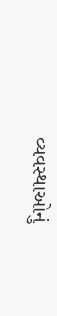વ્યવસ્થાઓનું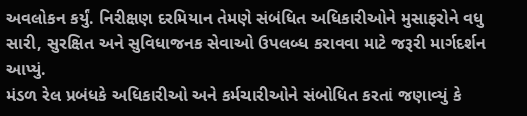અવલોકન કર્યું. નિરીક્ષણ દરમિયાન તેમણે સંબંધિત અધિકારીઓને મુસાફરોને વધુ સારી, સુરક્ષિત અને સુવિધાજનક સેવાઓ ઉપલબ્ધ કરાવવા માટે જરૂરી માર્ગદર્શન આપ્યું.
મંડળ રેલ પ્રબંધકે અધિકારીઓ અને કર્મચારીઓને સંબોધિત કરતાં જણાવ્યું કે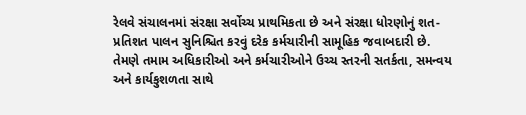રેલવે સંચાલનમાં સંરક્ષા સર્વોચ્ચ પ્રાથમિકતા છે અને સંરક્ષા ધોરણોનું શત-પ્રતિશત પાલન સુનિશ્ચિત કરવું દરેક કર્મચારીની સામૂહિક જવાબદારી છે. તેમણે તમામ અધિકારીઓ અને કર્મચારીઓને ઉચ્ચ સ્તરની સતર્કતા, સમન્વય અને કાર્યકુશળતા સાથે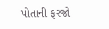પોતાની ફરજો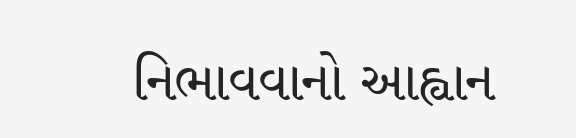નિભાવવાનો આહ્વાન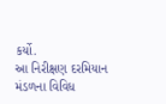કર્યો.
આ નિરીક્ષણ દરમિયાન મંડળના વિવિધ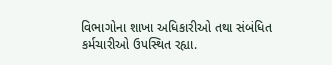વિભાગોના શાખા અધિકારીઓ તથા સંબંધિત કર્મચારીઓ ઉપસ્થિત રહ્યા.